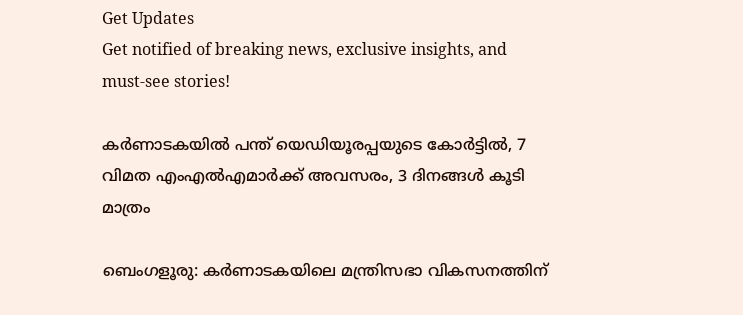Get Updates
Get notified of breaking news, exclusive insights, and must-see stories!

കർണാടകയിൽ പന്ത് യെഡിയൂരപ്പയുടെ കോർട്ടിൽ, 7 വിമത എംഎൽഎമാർക്ക് അവസരം, 3 ദിനങ്ങൾ കൂടി മാത്രം

ബെംഗളൂരു: കർണാടകയിലെ മന്ത്രിസഭാ വികസനത്തിന്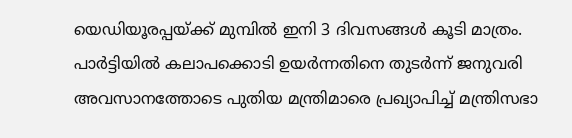യെഡിയൂരപ്പയ്ക്ക് മുമ്പിൽ ഇനി 3 ദിവസങ്ങൾ കൂടി മാത്രം. പാർട്ടിയിൽ കലാപക്കൊടി ഉയർന്നതിനെ തുടർന്ന് ജനുവരി അവസാനത്തോടെ പുതിയ മന്ത്രിമാരെ പ്രഖ്യാപിച്ച് മന്ത്രിസഭാ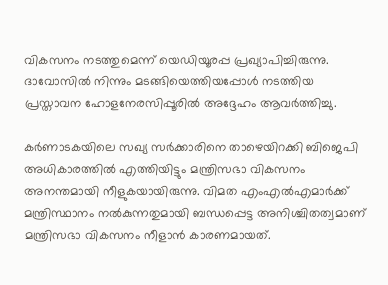വികസനം നടത്തുമെന്ന് യെഡിയൂരപ്പ പ്രഖ്യാപിച്ചിരുന്നു. ദാവോസിൽ നിന്നും മടങ്ങിയെത്തിയപ്പോൾ നടത്തിയ പ്രസ്താവന ഹോളനേരസിപ്പൂരിൽ അദ്ദേഹം ആവർത്തിച്ചു.

കർണാടകയിലെ സഖ്യ സർക്കാരിനെ താഴെയിറക്കി ബിജെപി അധികാരത്തിൽ എത്തിയിട്ടും മന്ത്രിസഭാ വികസനം അനന്തമായി നീളുകയായിരുന്നു. വിമത എംഎൽഎമാർക്ക് മന്ത്രിസ്ഥാനം നൽകുന്നതുമായി ബന്ധപ്പെട്ട അനിശ്ചിതത്വമാണ് മന്ത്രിസഭാ വികസനം നീളാൻ കാരണമായത്.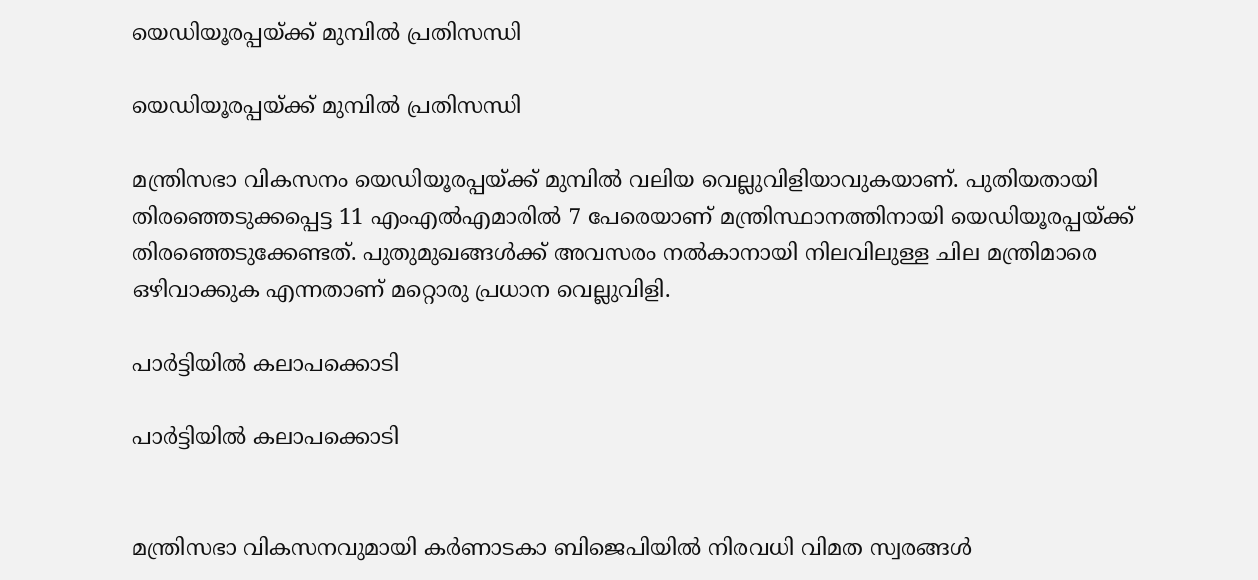യെഡിയൂരപ്പയ്ക്ക് മുമ്പിൽ പ്രതിസന്ധി

യെഡിയൂരപ്പയ്ക്ക് മുമ്പിൽ പ്രതിസന്ധി

മന്ത്രിസഭാ വികസനം യെഡിയൂരപ്പയ്ക്ക് മുമ്പിൽ വലിയ വെല്ലുവിളിയാവുകയാണ്. പുതിയതായി തിരഞ്ഞെടുക്കപ്പെട്ട 11 എംഎൽഎമാരിൽ 7 പേരെയാണ് മന്ത്രിസ്ഥാനത്തിനായി യെഡിയൂരപ്പയ്ക്ക് തിരഞ്ഞെടുക്കേണ്ടത്. പുതുമുഖങ്ങൾക്ക് അവസരം നൽകാനായി നിലവിലുള്ള ചില മന്ത്രിമാരെ ഒഴിവാക്കുക എന്നതാണ് മറ്റൊരു പ്രധാന വെല്ലുവിളി.

പാർട്ടിയിൽ കലാപക്കൊടി

പാർട്ടിയിൽ കലാപക്കൊടി


മന്ത്രിസഭാ വികസനവുമായി കർണാടകാ ബിജെപിയിൽ നിരവധി വിമത സ്വരങ്ങൾ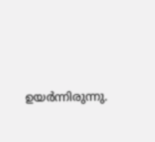ഉയർന്നിരുന്നു.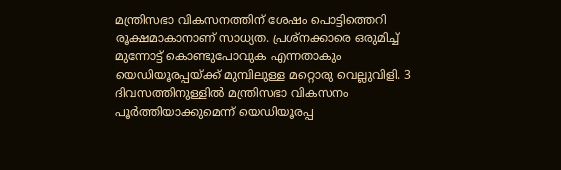മന്ത്രിസഭാ വികസനത്തിന് ശേഷം പൊട്ടിത്തെറി രൂക്ഷമാകാനാണ് സാധ്യത. പ്രശ്നക്കാരെ ഒരുമിച്ച് മുന്നോട്ട് കൊണ്ടുപോവുക എന്നതാകും യെഡിയൂരപ്പയ്ക്ക് മുമ്പിലുള്ള മറ്റൊരു വെല്ലുവിളി. 3 ദിവസത്തിനുള്ളിൽ മന്ത്രിസഭാ വികസനം പൂർത്തിയാക്കുമെന്ന് യെഡിയൂരപ്പ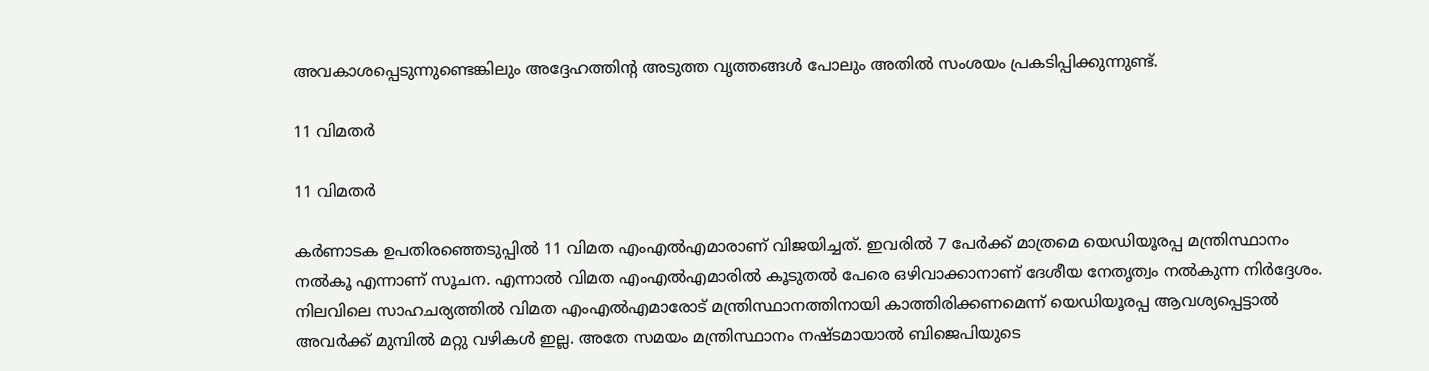അവകാശപ്പെടുന്നുണ്ടെങ്കിലും അദ്ദേഹത്തിന്റ അടുത്ത വൃത്തങ്ങൾ പോലും അതിൽ സംശയം പ്രകടിപ്പിക്കുന്നുണ്ട്.

11 വിമതർ

11 വിമതർ

കർണാടക ഉപതിരഞ്ഞെടുപ്പിൽ 11 വിമത എംഎൽഎമാരാണ് വിജയിച്ചത്. ഇവരിൽ 7 പേർക്ക് മാത്രമെ യെഡിയൂരപ്പ മന്ത്രിസ്ഥാനം നൽകൂ എന്നാണ് സൂചന. എന്നാൽ വിമത എംഎൽഎമാരിൽ കൂടുതൽ പേരെ ഒഴിവാക്കാനാണ് ദേശീയ നേതൃത്വം നൽകുന്ന നിർദ്ദേശം. നിലവിലെ സാഹചര്യത്തിൽ വിമത എംഎൽഎമാരോട് മന്ത്രിസ്ഥാനത്തിനായി കാത്തിരിക്കണമെന്ന് യെഡിയൂരപ്പ ആവശ്യപ്പെട്ടാൽ അവർക്ക് മുമ്പിൽ മറ്റു വഴികൾ ഇല്ല. അതേ സമയം മന്ത്രിസ്ഥാനം നഷ്ടമായാൽ ബിജെപിയുടെ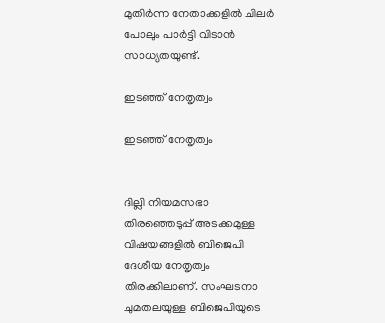മുതിർന്ന നേതാക്കളിൽ ചിലർ പോലും പാർട്ടി വിടാൻ സാധ്യതയുണ്ട്.

ഇടഞ്ഞ് നേതൃത്വം

ഇടഞ്ഞ് നേതൃത്വം


ദില്ലി നിയമസഭാ തിരഞ്ഞെടുപ്പ് അടക്കമുള്ള വിഷയങ്ങളിൽ ബിജെപി ദേശീയ നേതൃത്വം തിരക്കിലാണ്. സംഘടനാ ചുമതലയുള്ള ബിജെപിയുടെ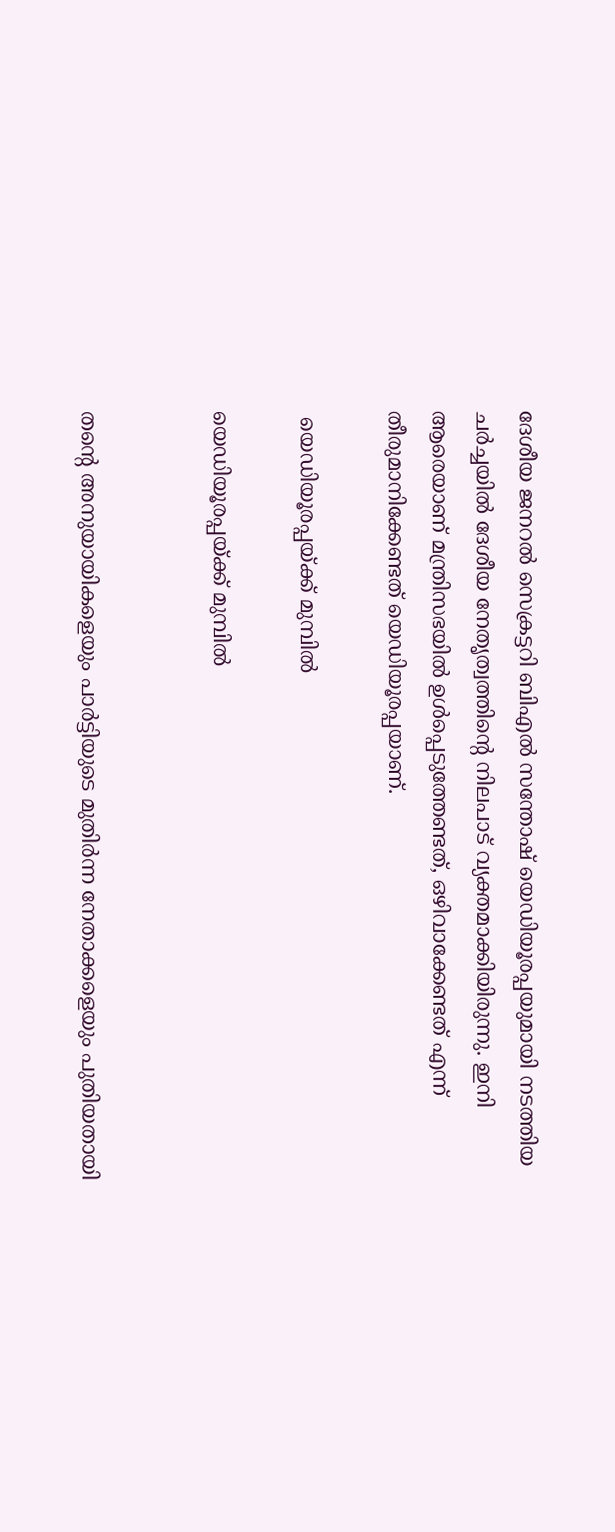ദേശീയ ജനറൽ സെക്രട്ടറി ബിഎൽ സന്തോഷ് യെഡിയൂരപ്പയുമായി നടത്തിയ ചർച്ചയിൽ ദേശീയ നേതൃത്വത്തിന്റെ നിലപാട് വ്യക്തമാക്കിയിരുന്നു. ഇനി ആരെയാണ് മന്ത്രിസഭയിൽ ഉൾപ്പെടുത്തേണ്ടത്, ഒഴിവാക്കേണ്ടത് എന്ന് തീരുമാനിക്കേണ്ടത് യെഡിയൂരപ്പയാണ്.

 യെഡിയൂരപ്പയ്ക്ക് മുമ്പിൽ

യെഡിയൂരപ്പയ്ക്ക് മുമ്പിൽ


തന്റെ അനുയായികളെയും പാർട്ടിയുടെ മുതിർന്ന നേതാക്കളെയും പുതിയതായി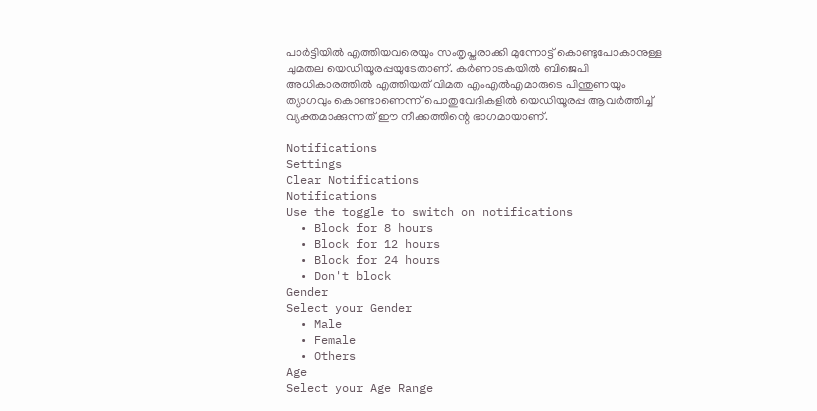പാർട്ടിയിൽ എത്തിയവരെയും സംതൃപ്തരാക്കി മുന്നോട്ട് കൊണ്ടുപോകാനുള്ള ചുമതല യെഡിയൂരപ്പയുടേതാണ്. കർണാടകയിൽ ബിജെപി അധികാരത്തിൽ എത്തിയത് വിമത എംഎൽഎമാരുടെ പിന്തുണയും ത്യാഗവും കൊണ്ടാണെന്ന് പൊതുവേദികളിൽ യെഡിയൂരപ്പ ആവർത്തിച്ച് വ്യക്തമാക്കുന്നത് ഈ നീക്കത്തിന്റെ ഭാഗമായാണ്.

Notifications
Settings
Clear Notifications
Notifications
Use the toggle to switch on notifications
  • Block for 8 hours
  • Block for 12 hours
  • Block for 24 hours
  • Don't block
Gender
Select your Gender
  • Male
  • Female
  • Others
Age
Select your Age Range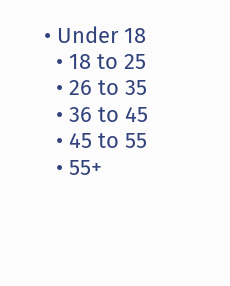• Under 18
  • 18 to 25
  • 26 to 35
  • 36 to 45
  • 45 to 55
  • 55+